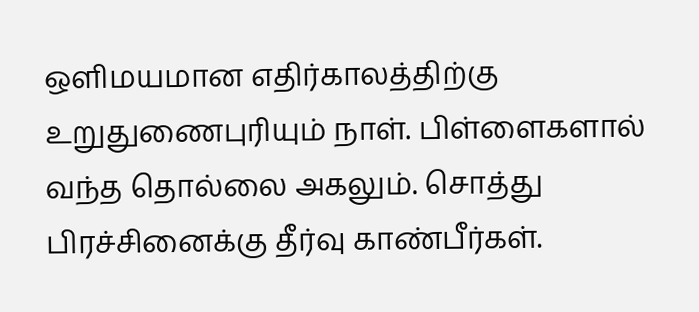ஒளிமயமான எதிர்காலத்திற்கு உறுதுணைபுரியும் நாள். பிள்ளைகளால் வந்த தொல்லை அகலும். சொத்து பிரச்சினைக்கு தீர்வு காண்பீர்கள்.